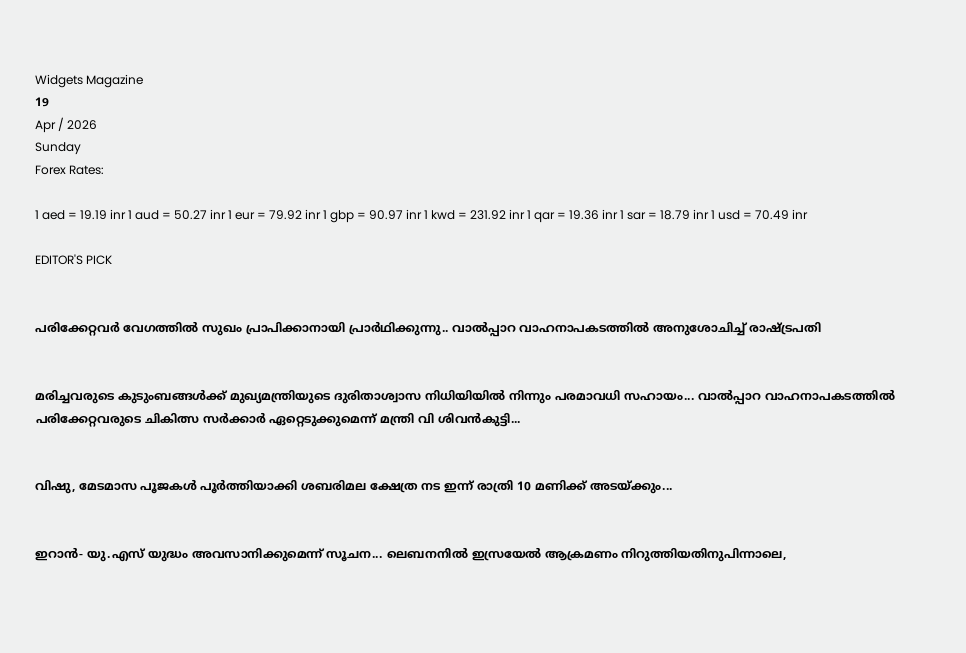Widgets Magazine
19
Apr / 2026
Sunday
Forex Rates:

1 aed = 19.19 inr 1 aud = 50.27 inr 1 eur = 79.92 inr 1 gbp = 90.97 inr 1 kwd = 231.92 inr 1 qar = 19.36 inr 1 sar = 18.79 inr 1 usd = 70.49 inr

EDITOR'S PICK


പരിക്കേറ്റവർ വേഗത്തിൽ സുഖം പ്രാപിക്കാനായി പ്രാർഥിക്കുന്നു.. വാൽപ്പാറ വാഹനാപകടത്തിൽ അനുശോചിച്ച് രാഷ്ട്രപതി


മരിച്ചവരുടെ കുടുംബങ്ങൾക്ക് മുഖ്യമന്ത്രിയുടെ ദുരിതാശ്വാസ നിധിയിയിൽ നിന്നും പരമാവധി സഹായം... വാൽപ്പാറ വാഹനാപകടത്തിൽ പരിക്കേറ്റവരുടെ ചികിത്സ സർക്കാർ ഏറ്റെടുക്കുമെന്ന് മന്ത്രി വി ശിവൻകുട്ടി...


വിഷു, മേടമാസ പൂജകൾ പൂർത്തിയാക്കി ശബരിമല ക്ഷേത്ര നട ഇന്ന് രാത്രി 10 മണിക്ക് അടയ്ക്കും...


ഇറാൻ- യു.എസ് യുദ്ധം അവസാനിക്കുമെന്ന് സൂചന... ലെബനനിൽ ഇസ്രയേൽ ആക്രമണം നിറുത്തിയതിനുപിന്നാലെ,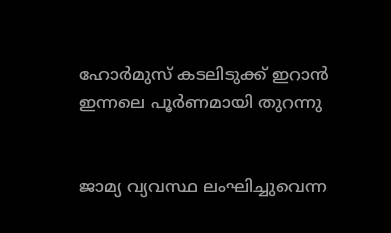ഹോർമുസ് കടലിടുക്ക് ഇറാൻ ഇന്നലെ പൂർണമായി തുറന്നു


ജാമ്യ വ്യവസ്ഥ ലംഘിച്ചുവെന്ന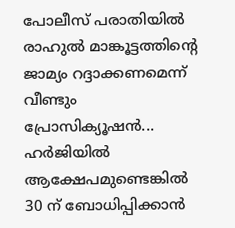പോലീസ് പരാതിയിൽ രാഹുൽ മാങ്കൂട്ടത്തിന്റെ ജാമ്യം റദ്ദാക്കണമെന്ന് വീണ്ടും  പ്രോസിക്യൂഷൻ... ഹർജിയിൽ ആക്ഷേപമുണ്ടെങ്കിൽ 30 ന് ബോധിപ്പിക്കാൻ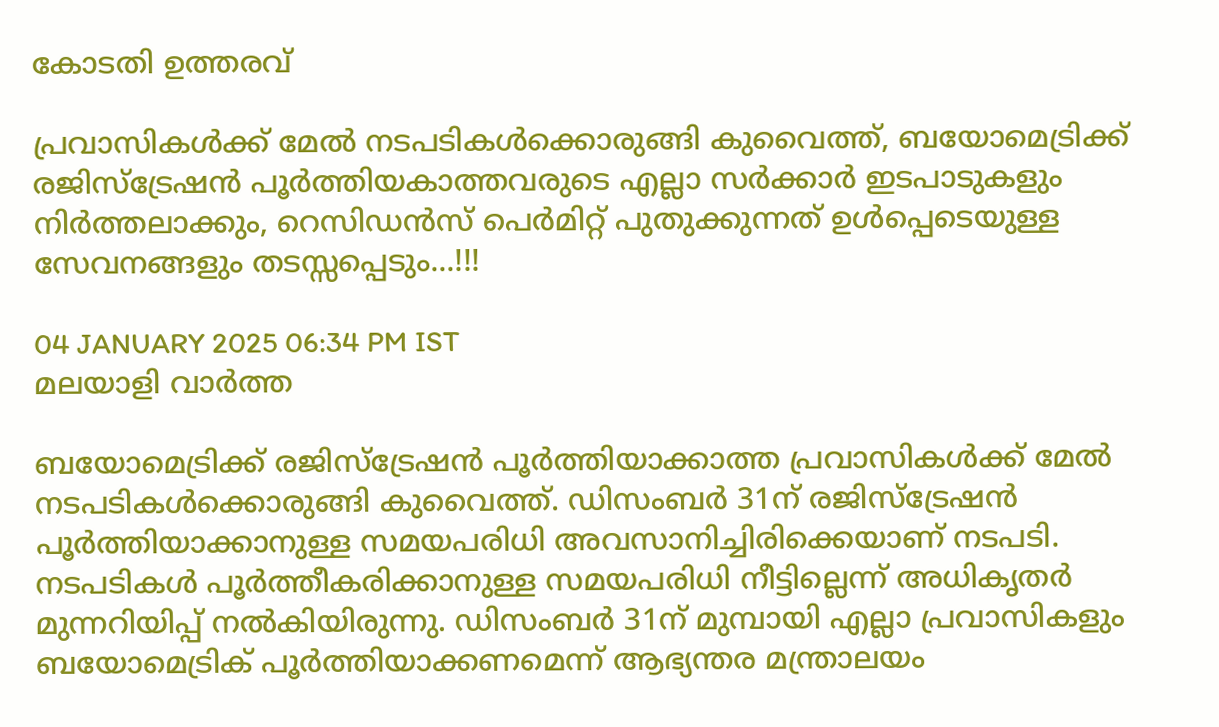കോടതി ഉത്തരവ്

പ്രവാസികൾക്ക് മേൽ നടപടികൾക്കൊരുങ്ങി കുവൈത്ത്, ബയോമെട്രിക്ക് രജിസ്ട്രേഷൻ പൂർത്തിയകാത്തവരുടെ എല്ലാ സർക്കാർ ഇടപാടുകളും നിർത്തലാക്കും, റെസിഡൻസ് പെർമിറ്റ് പുതുക്കുന്നത് ഉൾപ്പെടെയുള്ള സേവനങ്ങളും തടസ്സപ്പെടും...!!!

04 JANUARY 2025 06:34 PM IST
മലയാളി വാര്‍ത്ത

ബയോമെട്രിക്ക് രജിസ്ട്രേഷൻ പൂർത്തിയാക്കാത്ത പ്രവാസികൾക്ക് മേൽ നടപടികൾക്കൊരുങ്ങി കുവൈത്ത്. ഡിസംബർ 31ന് രജിസ്ട്രേഷൻ പൂർത്തിയാക്കാനുള്ള സമയപരിധി അവസാനിച്ചിരിക്കെയാണ് നടപടി. നടപടികൾ പൂർത്തീകരിക്കാനുള്ള സമയപരിധി നീട്ടില്ലെന്ന് അധികൃതർ മുന്നറിയിപ്പ് നൽകിയിരുന്നു. ഡിസംബർ 31ന് മുമ്പായി എല്ലാ പ്രവാസികളും ബയോമെട്രിക് പൂർത്തിയാക്കണമെന്ന് ആഭ്യന്തര മന്ത്രാലയം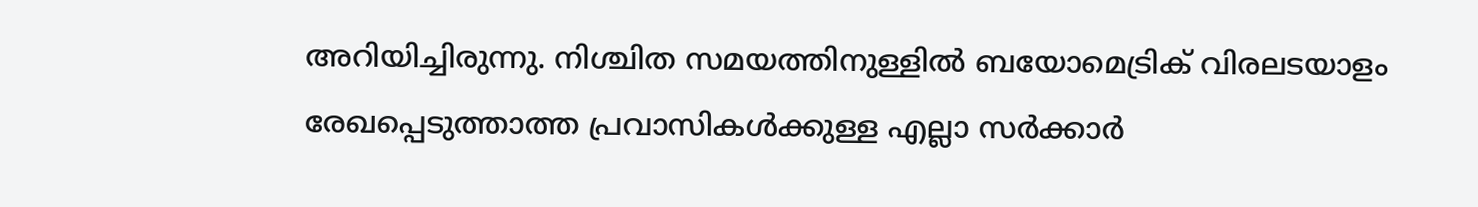അറിയിച്ചിരുന്നു. നിശ്ചിത സമയത്തിനുള്ളിൽ ബയോമെട്രിക് വിരലടയാളം രേഖപ്പെടുത്താത്ത പ്രവാസികൾക്കുള്ള എല്ലാ സർക്കാർ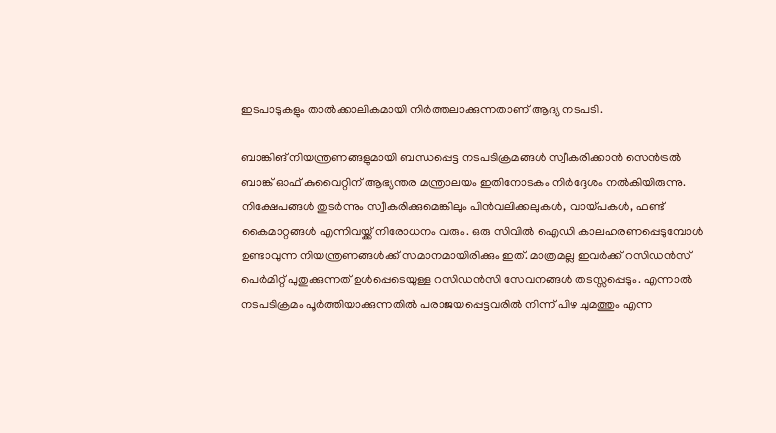ഇടപാടുകളും താൽക്കാലികമായി നിർത്തലാക്കുന്നതാണ് ആദ്യ നടപടി.

ബാങ്കിങ് നിയന്ത്രണങ്ങളുമായി ബന്ധപ്പെട്ട നടപടിക്രമങ്ങൾ സ്വീകരിക്കാൻ സെന്‍ട്രല്‍ ബാങ്ക് ഓഫ് കുവൈറ്റിന് ആഭ്യന്തര മന്ത്രാലയം ഇതിനോടകം നിർദ്ദേശം നൽകിയിരുന്നു. നിക്ഷേപങ്ങള്‍ തുടര്‍ന്നും സ്വീകരിക്കുമെങ്കിലും പിന്‍വലിക്കലുകള്‍, വായ്പകള്‍, ഫണ്ട് കൈമാറ്റങ്ങള്‍ എന്നിവയ്ക്ക് നിരോധനം വരും. ഒരു സിവില്‍ ഐഡി കാലഹരണപ്പെടുമ്പോള്‍ ഉണ്ടാവുന്ന നിയന്ത്രണങ്ങൾക്ക് സമാനമായിരിക്കും ഇത്. മാത്രമല്ല ഇവർക്ക് റസിഡൻസ് പെർമിറ്റ് പുതുക്കുന്നത് ഉൾപ്പെടെയുള്ള റസിഡൻസി സേവനങ്ങൾ തടസ്സപ്പെടും. എന്നാൽ നടപടിക്രമം പൂർത്തിയാക്കുന്നതിൽ പരാജയപ്പെട്ടവരിൽ നിന്ന് പിഴ ചുമത്തും എന്ന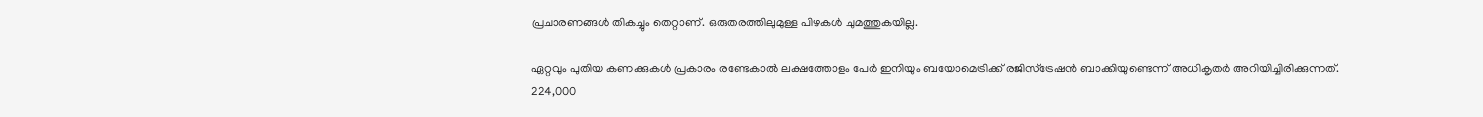പ്രചാരണങ്ങൾ തികച്ചും തെറ്റാണ്. ഒരുതരത്തിലുമുള്ള പിഴകൾ ചുമത്തുകയില്ല.

ഏറ്റവും പുതിയ കണക്കുകൾ പ്രകാരം രണ്ടേകാല്‍ ലക്ഷത്തോളം പേര്‍ ഇനിയും ബയോമെട്രിക്ക് രജിസ്ട്രേഷൻ ബാക്കിയുണ്ടെന്ന് അധികൃതര്‍ അറിയിച്ചിരിക്കുന്നത്. 224,000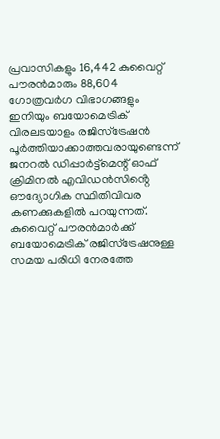പ്രവാസികളും 16,442 കുവൈറ്റ് പൗരന്‍മാരും 88,604 ഗോത്രവര്‍ഗ വിഭാഗങ്ങളും ഇനിയും ബയോമെട്രിക് വിരലടയാളം രജിസ്‌ട്രേഷന്‍ പൂര്‍ത്തിയാക്കാത്തവരായുണ്ടെന്ന് ജനറൽ ഡിപ്പാർട്ട്മെന്റ് ഓഫ് ക്രിമിനൽ എവിഡൻസിൻ്റെ ഔദ്യോഗിക സ്ഥിതിവിവര കണക്കുകളിൽ പറയുന്നത്. കുവൈറ്റ് പൗരന്‍മാര്‍ക്ക് ബയോമെട്രിക് രജിസ്‌ട്രേഷനുള്ള സമയ പരിധി നേരത്തേ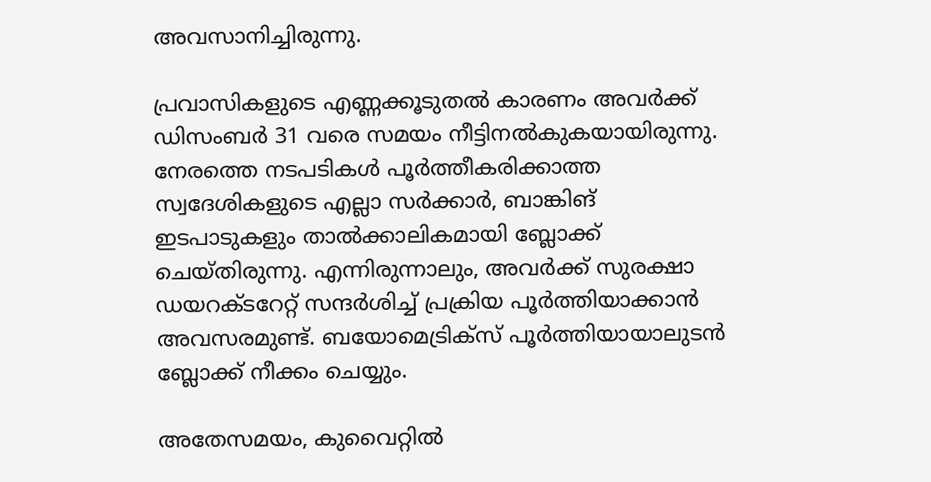അവസാനിച്ചിരുന്നു.

പ്രവാസികളുടെ എണ്ണക്കൂടുതല്‍ കാരണം അവര്‍ക്ക് ഡിസംബര്‍ 31 വരെ സമയം നീട്ടിനല്‍കുകയായിരുന്നു. നേരത്തെ നടപടികൾ പൂർത്തീകരിക്കാത്ത സ്വദേശികളുടെ എല്ലാ സർക്കാർ, ബാങ്കിങ് ഇടപാടുകളും താൽക്കാലികമായി ബ്ലോക്ക് ചെയ്തിരുന്നു. എന്നിരുന്നാലും, അവര്‍ക്ക് സുരക്ഷാ ഡയറക്ടറേറ്റ് സന്ദര്‍ശിച്ച് പ്രക്രിയ പൂര്‍ത്തിയാക്കാന്‍ അവസരമുണ്ട്. ബയോമെട്രിക്‌സ് പൂര്‍ത്തിയായാലുടന്‍ ബ്ലോക്ക് നീക്കം ചെയ്യും.

അതേസമയം, കുവൈറ്റിൽ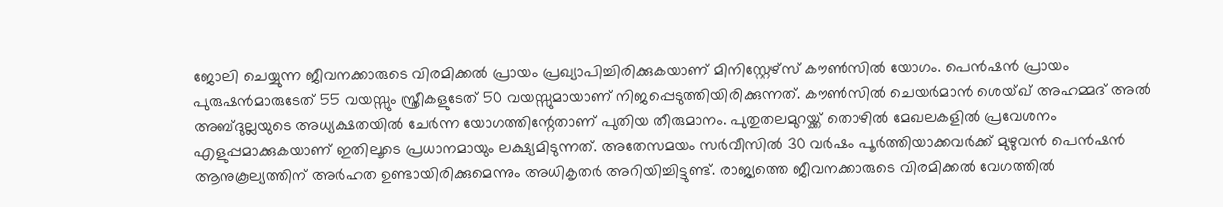ജോലി ചെയ്യുന്ന ജീവനക്കാരുടെ വിരമിക്കൽ പ്രായം പ്രഖ്യാപിച്ചിരിക്കുകയാണ് മിനിസ്റ്റേഴ്സ് കൗണ്‍സില്‍ യോഗം. പെൻഷൻ പ്രായം പുരുഷന്‍മാരുടേത് 55 വയസ്സും സ്ത്രീകളുടേത് 50 വയസ്സുമായാണ് നിജപ്പെടുത്തിയിരിക്കുന്നത്. കൗണ്‍സില്‍ ചെയര്‍മാന്‍ ശെയ്ഖ് അഹമ്മദ് അല്‍ അബ്ദുല്ലയുടെ അധ്യക്ഷതയില്‍ ചേര്‍ന്ന യോഗത്തിന്റേതാണ് പുതിയ തീരുമാനം. പുതുതലമുറയ്ക്ക് തൊഴില്‍ മേഖലകളില്‍ പ്രവേശനം എളുപ്പമാക്കുകയാണ് ഇതിലൂടെ പ്രധാനമായും ലക്ഷ്യമിടുന്നത്. അതേസമയം സര്‍വീസില്‍ 30 വര്‍ഷം പൂര്‍ത്തിയാക്കവര്‍ക്ക് മുഴുവന്‍ പെന്‍ഷന്‍ ആനുകൂല്യത്തിന് അര്‍ഹത ഉണ്ടായിരിക്കുമെന്നും അധികൃതർ അറിയിച്ചിട്ടുണ്ട്. രാജ്യത്തെ ജീവനക്കാരുടെ വിരമിക്കല്‍ വേഗത്തില്‍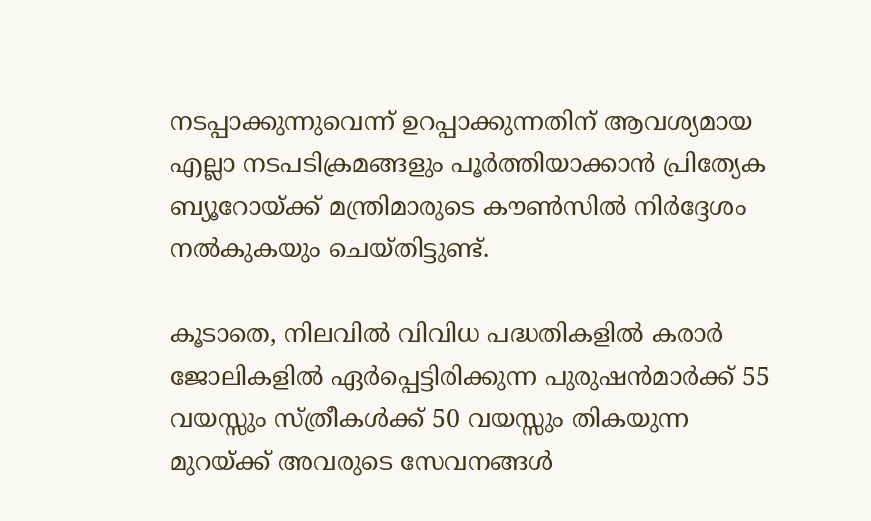നടപ്പാക്കുന്നുവെന്ന് ഉറപ്പാക്കുന്നതിന് ആവശ്യമായ എല്ലാ നടപടിക്രമങ്ങളും പൂര്‍ത്തിയാക്കാന്‍ പ്രിത്യേക ബ്യൂറോയ്ക്ക് മന്ത്രിമാരുടെ കൗണ്‍സില്‍ നിര്‍ദ്ദേശം നൽകുകയും ചെയ്തിട്ടുണ്ട്.

കൂടാതെ, നിലവില്‍ വിവിധ പദ്ധതികളില്‍ കരാര്‍ ജോലികളില്‍ ഏര്‍പ്പെട്ടിരിക്കുന്ന പുരുഷന്‍മാര്‍ക്ക് 55 വയസ്സും സ്ത്രീകള്‍ക്ക് 50 വയസ്സും തികയുന്ന മുറയ്ക്ക് അവരുടെ സേവനങ്ങള്‍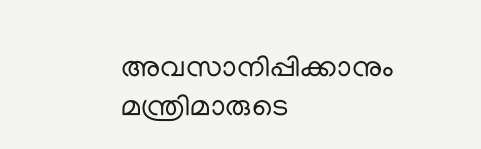അവസാനിപ്പിക്കാനും മന്ത്രിമാരുടെ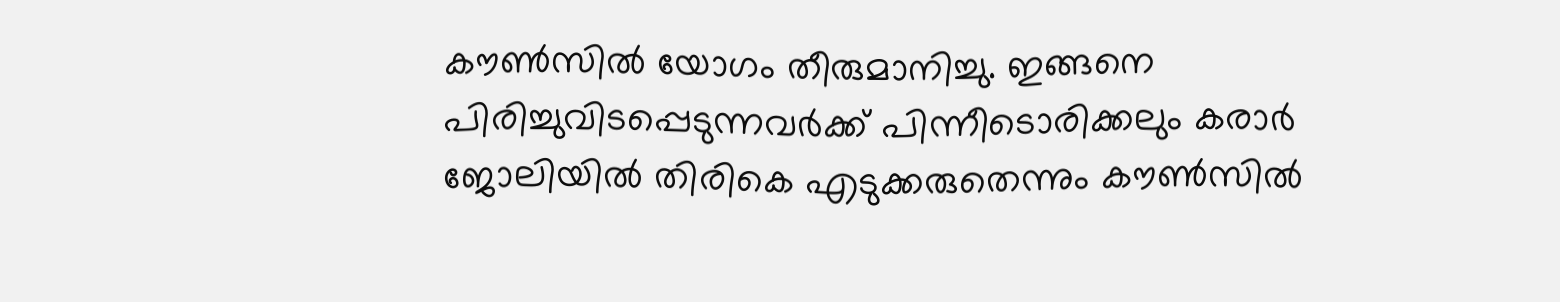കൗണ്‍സില്‍ യോഗം തീരുമാനിച്ചു. ഇങ്ങനെ പിരിച്ചുവിടപ്പെടുന്നവര്‍ക്ക് പിന്നീടൊരിക്കലും കരാര്‍ ജോലിയില്‍ തിരികെ എടുക്കരുതെന്നും കൗണ്‍സില്‍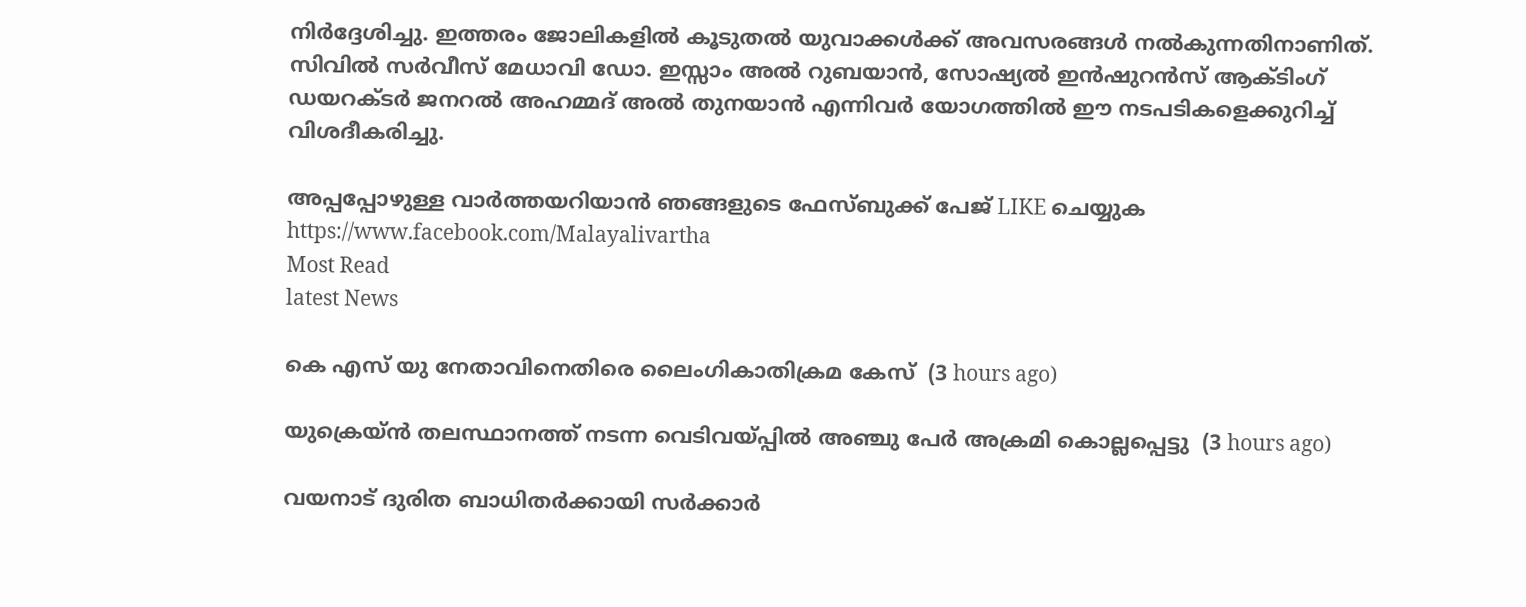നിര്‍ദ്ദേശിച്ചു. ഇത്തരം ജോലികളില്‍ കൂടുതല്‍ യുവാക്കള്‍ക്ക് അവസരങ്ങള്‍ നല്‍കുന്നതിനാണിത്. സിവില്‍ സര്‍വീസ് മേധാവി ഡോ. ഇസ്സാം അല്‍ റുബയാന്‍, സോഷ്യല്‍ ഇന്‍ഷുറന്‍സ് ആക്ടിംഗ് ഡയറക്ടര്‍ ജനറല്‍ അഹമ്മദ് അല്‍ തുനയാന്‍ എന്നിവര്‍ യോഗത്തില്‍ ഈ നടപടികളെക്കുറിച്ച് വിശദീകരിച്ചു.

അപ്പപ്പോഴുള്ള വാര്‍ത്തയറിയാന്‍ ഞങ്ങളുടെ ഫേസ്‌ബുക്ക്‌ പേജ് LIKE ചെയ്യുക
https://www.facebook.com/Malayalivartha
Most Read
latest News

കെ എസ് യു നേതാവിനെതിരെ ലൈംഗികാതിക്രമ കേസ്  (3 hours ago)

യുക്രെയ്ന്‍ തലസ്ഥാനത്ത് നടന്ന വെടിവയ്പ്പില്‍ അഞ്ചു പേര്‍ അക്രമി കൊല്ലപ്പെട്ടു  (3 hours ago)

വയനാട് ദുരിത ബാധിതര്‍ക്കായി സര്‍ക്കാര്‍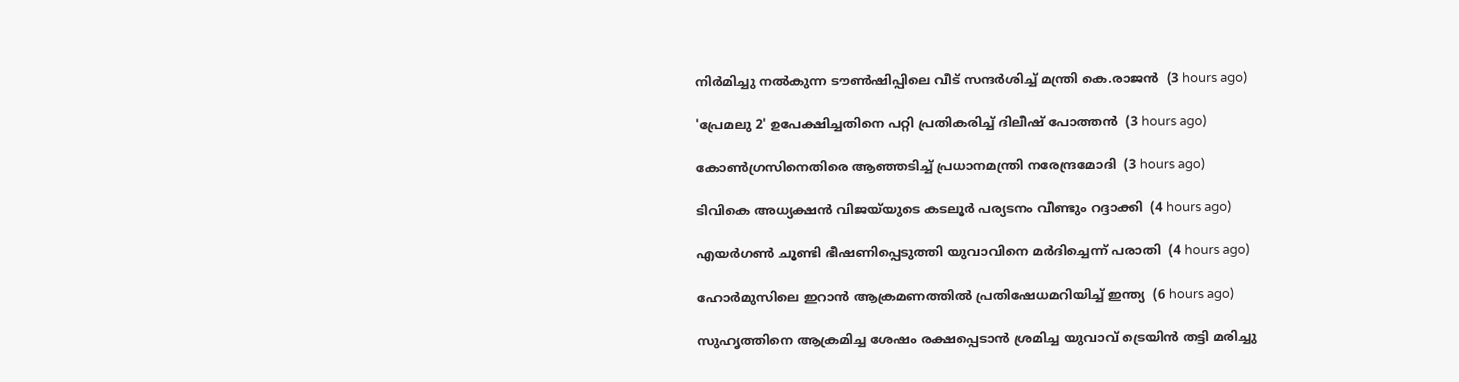നിര്‍മിച്ചു നല്‍കുന്ന ടൗണ്‍ഷിപ്പിലെ വീട് സന്ദര്‍ശിച്ച് മന്ത്രി കെ.രാജന്‍  (3 hours ago)

'പ്രേമലു 2' ഉപേക്ഷിച്ചതിനെ പറ്റി പ്രതികരിച്ച് ദിലീഷ് പോത്തന്‍  (3 hours ago)

കോണ്‍ഗ്രസിനെതിരെ ആഞ്ഞടിച്ച് പ്രധാനമന്ത്രി നരേന്ദ്രമോദി  (3 hours ago)

ടിവികെ അധ്യക്ഷന്‍ വിജയ്‌യുടെ കടലൂര്‍ പര്യടനം വീണ്ടും റദ്ദാക്കി  (4 hours ago)

എയര്‍ഗണ്‍ ചൂണ്ടി ഭീഷണിപ്പെടുത്തി യുവാവിനെ മര്‍ദിച്ചെന്ന് പരാതി  (4 hours ago)

ഹോര്‍മുസിലെ ഇറാന്‍ ആക്രമണത്തില്‍ പ്രതിഷേധമറിയിച്ച് ഇന്ത്യ  (6 hours ago)

സുഹൃത്തിനെ ആക്രമിച്ച ശേഷം രക്ഷപ്പെടാന്‍ ശ്രമിച്ച യുവാവ് ട്രെയിന്‍ തട്ടി മരിച്ചു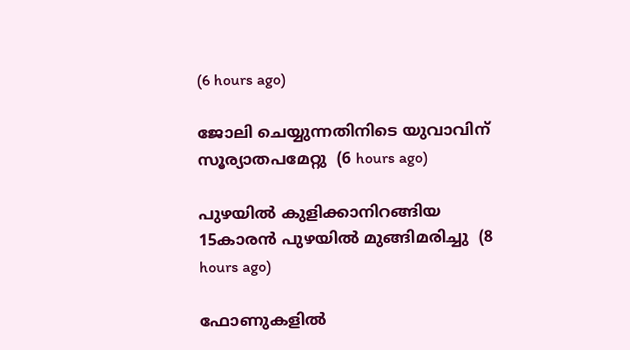(6 hours ago)

ജോലി ചെയ്യുന്നതിനിടെ യുവാവിന് സൂര്യാതപമേറ്റു  (6 hours ago)

പുഴയില്‍ കുളിക്കാനിറങ്ങിയ 15കാരന്‍ പുഴയില്‍ മുങ്ങിമരിച്ചു  (8 hours ago)

ഫോണുകളില്‍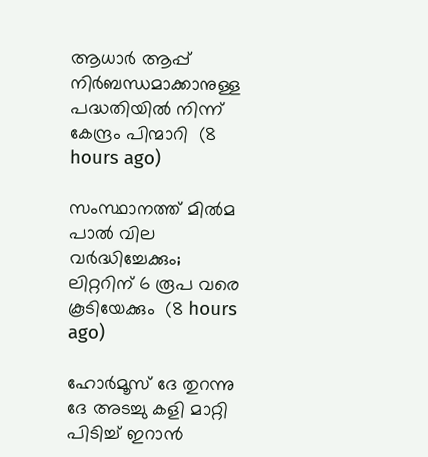ആധാര്‍ ആപ്പ് നിര്‍ബന്ധമാക്കാനുള്ള പദ്ധതിയില്‍ നിന്ന് കേന്ദ്രം പിന്മാറി  (8 hours ago)

സംസ്ഥാനത്ത് മില്‍മ പാല്‍ വില വര്‍ദ്ധിച്ചേക്കും; ലിറ്ററിന് 6 രൂപ വരെ കൂടിയേക്കും  (8 hours ago)

ഹോർമൂസ് ദേ തുറന്നു ദേ അടച്ചു കളി മാറ്റി പിടിച്ച് ഇറാൻ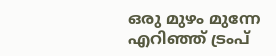ഒരു മുഴം മുന്നേ എറിഞ്ഞ് ട്രംപ്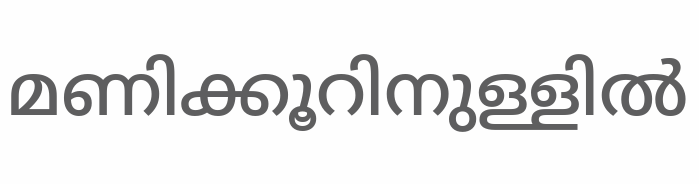മണിക്കൂറിനുള്ളിൽ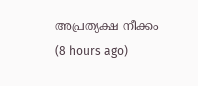അപ്രത്യക്ഷ നീക്കം  (8 hours ago)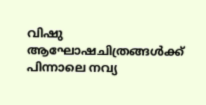വിഷു ആഘോഷചിത്രങ്ങള്‍ക്ക് പിന്നാലെ നവ്യ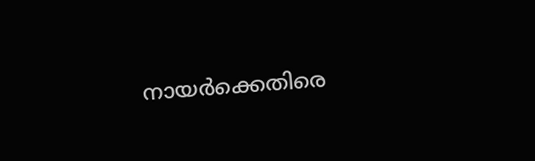നായര്‍ക്കെതിരെ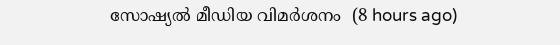സോഷ്യല്‍ മീഡിയ വിമര്‍ശനം  (8 hours ago)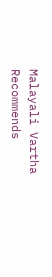Malayali Vartha Recommends